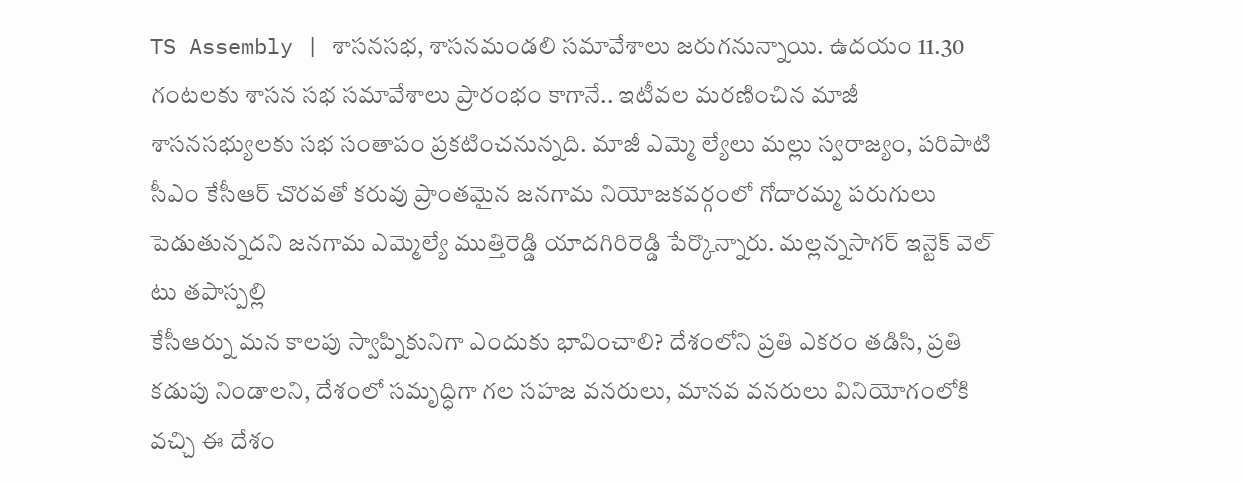TS Assembly | శాసనసభ, శాసనమండలి సమావేశాలు జరుగనున్నాయి. ఉదయం 11.30 గంటలకు శాసన సభ సమావేశాలు ప్రారంభం కాగానే.. ఇటీవల మరణించిన మాజీ శాసనసభ్యులకు సభ సంతాపం ప్రకటించనున్నది. మాజీ ఎమ్మె ల్యేలు మల్లు స్వరాజ్యం, పరిపాటి
సీఎం కేసీఆర్ చొరవతో కరువు ప్రాంతమైన జనగామ నియోజకవర్గంలో గోదారమ్మ పరుగులు పెడుతున్నదని జనగామ ఎమ్మెల్యే ముత్తిరెడ్డి యాదగిరిరెడ్డి పేర్కొన్నారు. మల్లన్నసాగర్ ఇన్టెక్ వెల్ టు తపాస్పల్లి
కేసీఆర్ను మన కాలపు స్వాప్నికునిగా ఎందుకు భావించాలి? దేశంలోని ప్రతి ఎకరం తడిసి, ప్రతి కడుపు నిండాలని, దేశంలో సమృద్ధిగా గల సహజ వనరులు, మానవ వనరులు వినియోగంలోకి వచ్చి ఈ దేశం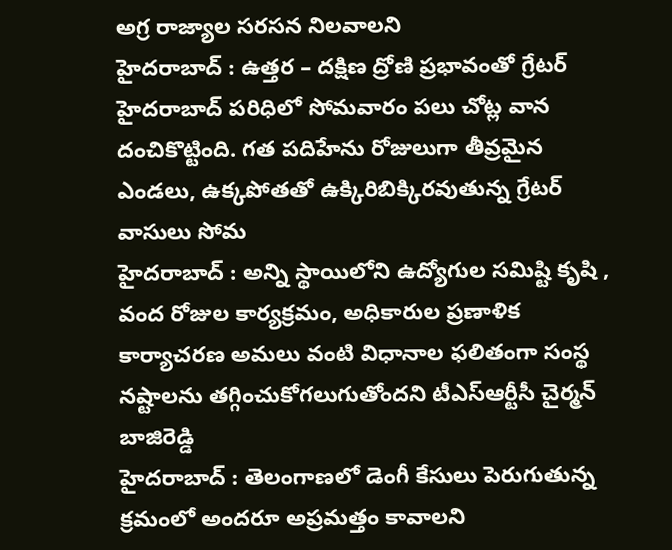అగ్ర రాజ్యాల సరసన నిలవాలని
హైదరాబాద్ : ఉత్తర – దక్షిణ ద్రోణి ప్రభావంతో గ్రేటర్ హైదరాబాద్ పరిధిలో సోమవారం పలు చోట్ల వాన దంచికొట్టింది. గత పదిహేను రోజులుగా తీవ్రమైన ఎండలు, ఉక్కపోతతో ఉక్కిరిబిక్కిరవుతున్న గ్రేటర్ వాసులు సోమ
హైదరాబాద్ : అన్ని స్థాయిలోని ఉద్యోగుల సమిష్టి కృషి , వంద రోజుల కార్యక్రమం, అధికారుల ప్రణాళిక కార్యాచరణ అమలు వంటి విధానాల ఫలితంగా సంస్థ నష్టాలను తగ్గించుకోగలుగుతోందని టీఎస్ఆర్టీసీ చైర్మన్ బాజిరెడ్డి
హైదరాబాద్ : తెలంగాణలో డెంగీ కేసులు పెరుగుతున్న క్రమంలో అందరూ అప్రమత్తం కావాలని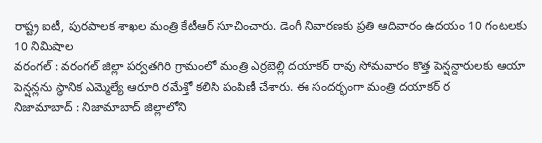రాష్ట్ర ఐటీ, పురపాలక శాఖల మంత్రి కేటీఆర్ సూచించారు. డెంగీ నివారణకు ప్రతి ఆదివారం ఉదయం 10 గంటలకు 10 నిమిషాల
వరంగల్ : వరంగల్ జిల్లా పర్వతగిరి గ్రామంలో మంత్రి ఎర్రబెల్లి దయాకర్ రావు సోమవారం కొత్త పెన్షన్దారులకు ఆయా పెన్షన్లను స్థానిక ఎమ్మెల్యే ఆరూరి రమేశ్తో కలిసి పంపిణీ చేశారు. ఈ సందర్భంగా మంత్రి దయాకర్ ర
నిజామాబాద్ : నిజామాబాద్ జిల్లాలోని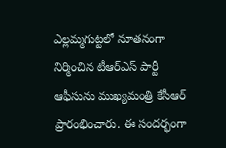ఎల్లమ్మగుట్టలో నూతనంగా నిర్మించిన టీఆర్ఎస్ పార్టీ ఆఫీసును ముఖ్యమంత్రి కేసీఆర్ ప్రారంభించారు. ఈ సందర్భంగా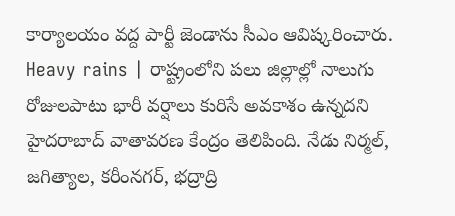కార్యాలయం వద్ద పార్టీ జెండాను సీఎం ఆవిష్కరించారు.
Heavy rains | రాష్ట్రంలోని పలు జిల్లాల్లో నాలుగు రోజులపాటు భారీ వర్షాలు కురిసే అవకాశం ఉన్నదని హైదరాబాద్ వాతావరణ కేంద్రం తెలిపింది. నేడు నిర్మల్, జగిత్యాల, కరీంనగర్, భద్రాద్రి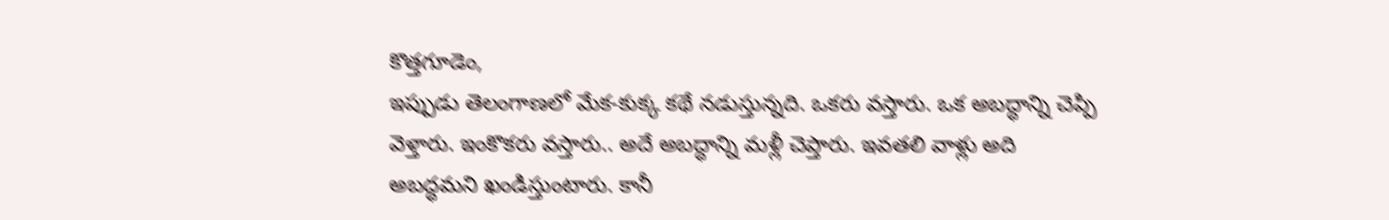కొత్తగూడెం,
ఇప్పుడు తెలంగాణలో మేక-కుక్క కథే నడుస్తున్నది. ఒకరు వస్తారు. ఒక అబద్ధాన్ని చెప్పి వెళ్తారు. ఇంకొకరు వస్తారు.. అదే అబద్ధాన్ని మళ్లీ చెప్తారు. ఇవతలి వాళ్లు అది అబద్ధమని ఖండిస్తుంటారు. కానీ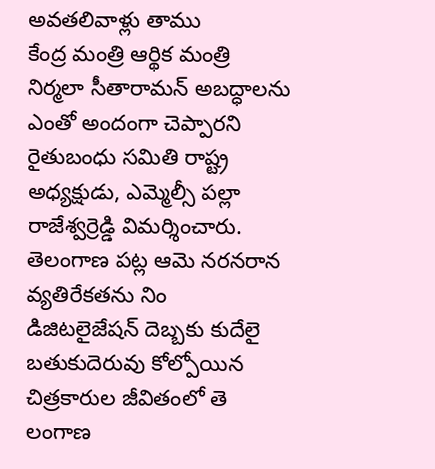అవతలివాళ్లు తాము
కేంద్ర మంత్రి ఆర్థిక మంత్రి నిర్మలా సీతారామన్ అబద్ధాలను ఎంతో అందంగా చెప్పారని రైతుబంధు సమితి రాష్ట్ర అధ్యక్షుడు, ఎమ్మెల్సీ పల్లా రాజేశ్వర్రెడ్డి విమర్శించారు. తెలంగాణ పట్ల ఆమె నరనరాన వ్యతిరేకతను నిం
డిజిటలైజేషన్ దెబ్బకు కుదేలై బతుకుదెరువు కోల్పోయిన చిత్రకారుల జీవితంలో తె లంగాణ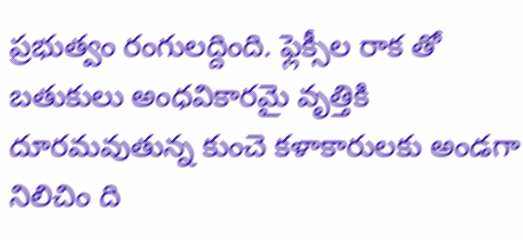ప్రభుత్వం రంగులద్దింది. ఫ్లెక్సీల రాక తో బతుకులు అంధవికారమై వృత్తికి దూరమవుతున్న కుంచె కళాకారులకు అండగా నిలిచిం ది